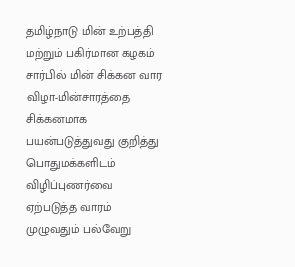தமிழ்நாடு மின் உற்பத்தி மற்றும் பகிர்மான கழகம் சார்பில் மின் சிக்கன வார விழா-மின்சாரத்தை சிக்கனமாக பயன்படுத்துவது குறித்து பொதுமக்களிடம் விழிப்புணர்வை ஏற்படுத்த வாரம் முழுவதும் பல்வேறு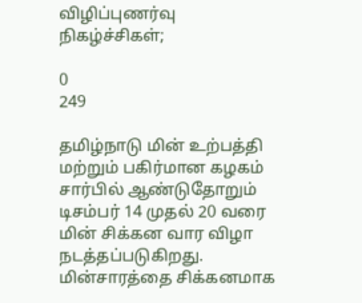விழிப்புணர்வு நிகழ்ச்சிகள்;

0
249

தமிழ்நாடு மின் உற்பத்தி மற்றும் பகிர்மான கழகம் சார்பில் ஆண்டுதோறும் டிசம்பர் 14 முதல் 20 வரை மின் சிக்கன வார விழா நடத்தப்படுகிறது. மின்சாரத்தை சிக்கனமாக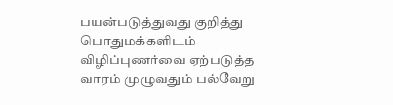பயன்படுத்துவது குறித்து பொதுமக்களிடம் விழிப்புணர்வை ஏற்படுத்த வாரம் முழுவதும் பல்வேறு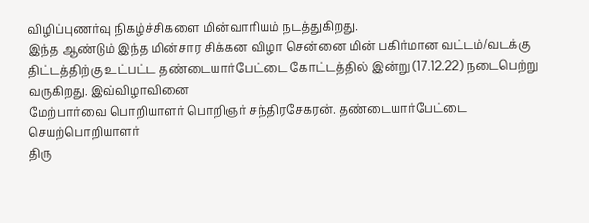விழிப்புணர்வு நிகழ்ச்சிகளை மின்வாரியம் நடத்துகிறது.
இந்த ஆண்டும் இந்த மின்சார சிக்கன விழா சென்னை மின் பகிர்மான வட்டம்/வடக்கு திட்டத்திற்கு உட்பட்ட தண்டையார்பேட்டை கோட்டத்தில் இன்று (17.12.22) நடைபெற்று வருகிறது. இவ்விழாவினை
மேற்பார்வை பொறியாளர் பொறிஞர் சந்திரசேகரன். தண்டையார்பேட்டை செயற்பொறியாளர்
திரு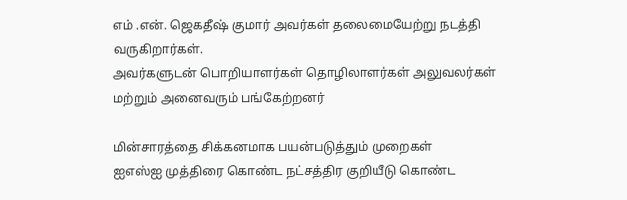எம் .என். ஜெகதீஷ் குமார் அவர்கள் தலைமையேற்று நடத்தி வருகிறார்கள்.
அவர்களுடன் பொறியாளர்கள் தொழிலாளர்கள் அலுவலர்கள் மற்றும் அனைவரும் பங்கேற்றனர்

மின்சாரத்தை சிக்கனமாக பயன்படுத்தும் முறைகள்
ஐஎஸ்ஐ முத்திரை கொண்ட நட்சத்திர குறியீடு கொண்ட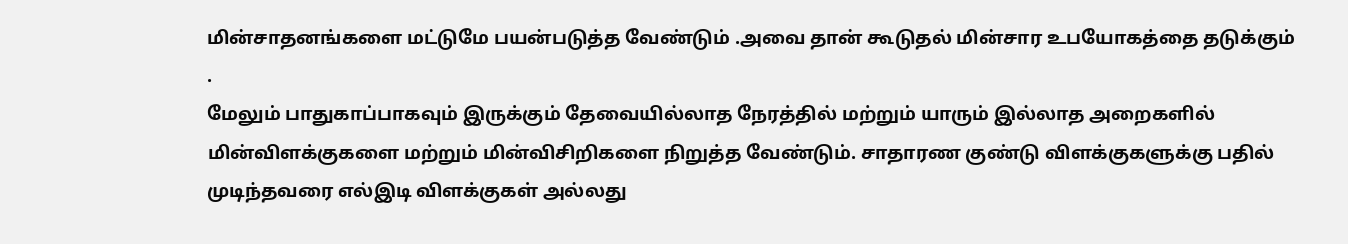மின்சாதனங்களை மட்டுமே பயன்படுத்த வேண்டும் .அவை தான் கூடுதல் மின்சார உபயோகத்தை தடுக்கும் .
மேலும் பாதுகாப்பாகவும் இருக்கும் தேவையில்லாத நேரத்தில் மற்றும் யாரும் இல்லாத அறைகளில் மின்விளக்குகளை மற்றும் மின்விசிறிகளை நிறுத்த வேண்டும். சாதாரண குண்டு விளக்குகளுக்கு பதில் முடிந்தவரை எல்இடி விளக்குகள் அல்லது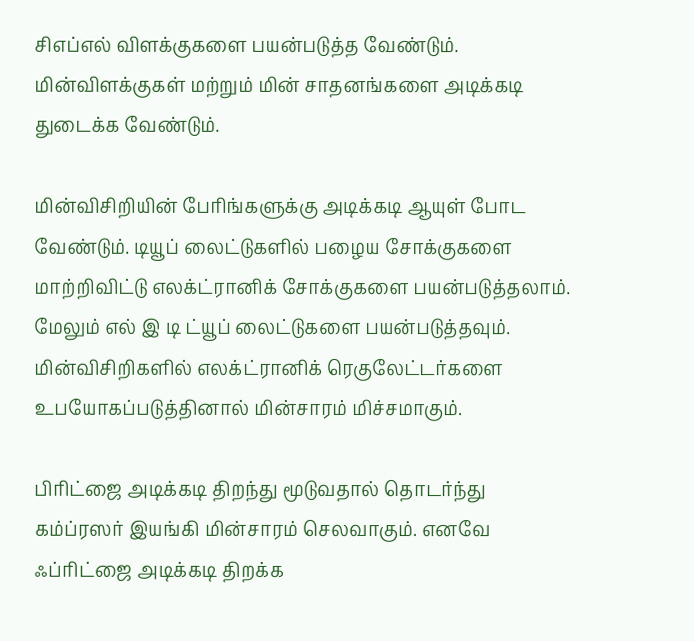சிஎப்எல் விளக்குகளை பயன்படுத்த வேண்டும். மின்விளக்குகள் மற்றும் மின் சாதனங்களை அடிக்கடி துடைக்க வேண்டும்.

மின்விசிறியின் பேரிங்களுக்கு அடிக்கடி ஆயுள் போட வேண்டும். டியூப் லைட்டுகளில் பழைய சோக்குகளை மாற்றிவிட்டு எலக்ட்ரானிக் சோக்குகளை பயன்படுத்தலாம். மேலும் எல் இ டி ட்யூப் லைட்டுகளை பயன்படுத்தவும். மின்விசிறிகளில் எலக்ட்ரானிக் ரெகுலேட்டர்களை உபயோகப்படுத்தினால் மின்சாரம் மிச்சமாகும்.

பிரிட்ஜை அடிக்கடி திறந்து மூடுவதால் தொடர்ந்து கம்ப்ரஸர் இயங்கி மின்சாரம் செலவாகும். எனவே ஃப்ரிட்ஜை அடிக்கடி திறக்க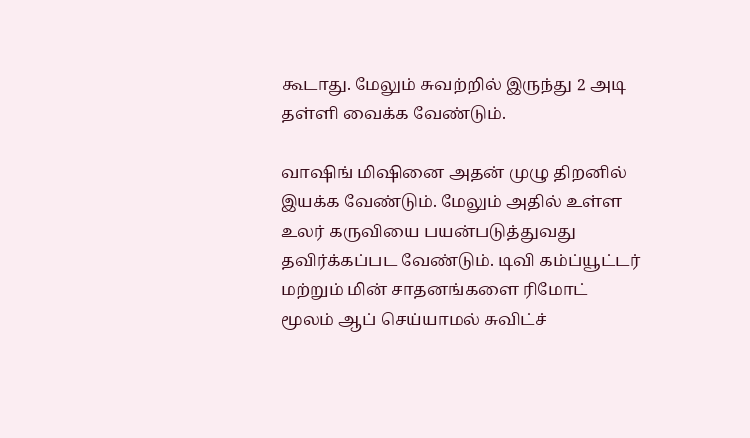கூடாது. மேலும் சுவற்றில் இருந்து 2 அடி தள்ளி வைக்க வேண்டும்.

வாஷிங் மிஷினை அதன் முழு திறனில் இயக்க வேண்டும். மேலும் அதில் உள்ள உலர் கருவியை பயன்படுத்துவது தவிர்க்கப்பட வேண்டும். டிவி கம்ப்யூட்டர் மற்றும் மின் சாதனங்களை ரிமோட் மூலம் ஆப் செய்யாமல் சுவிட்ச்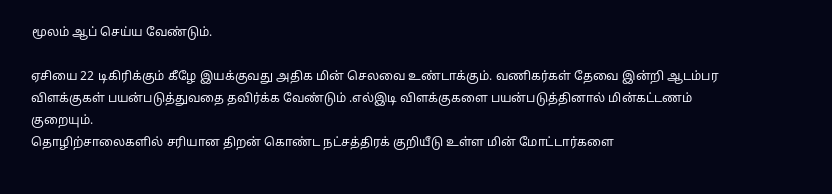மூலம் ஆப் செய்ய வேண்டும்.

ஏசியை 22 டிகிரிக்கும் கீழே இயக்குவது அதிக மின் செலவை உண்டாக்கும். வணிகர்கள் தேவை இன்றி ஆடம்பர விளக்குகள் பயன்படுத்துவதை தவிர்க்க வேண்டும் .எல்இடி விளக்குகளை பயன்படுத்தினால் மின்கட்டணம் குறையும்.
தொழிற்சாலைகளில் சரியான திறன் கொண்ட நட்சத்திரக் குறியீடு உள்ள மின் மோட்டார்களை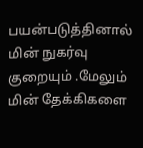பயன்படுத்தினால் மின் நுகர்வு குறையும் .மேலும் மின் தேக்கிகளை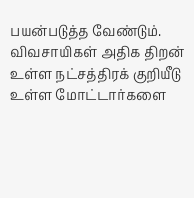பயன்படுத்த வேண்டும். விவசாயிகள் அதிக திறன் உள்ள நட்சத்திரக் குறியீடு உள்ள மோட்டார்களை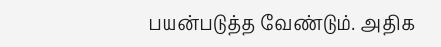பயன்படுத்த வேண்டும். அதிக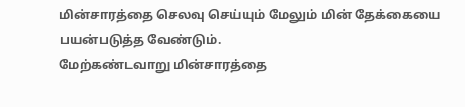மின்சாரத்தை செலவு செய்யும் மேலும் மின் தேக்கையை பயன்படுத்த வேண்டும்.
மேற்கண்டவாறு மின்சாரத்தை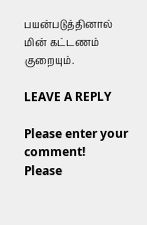பயன்படுத்தினால் மின் கட்டணம் குறையும்.

LEAVE A REPLY

Please enter your comment!
Please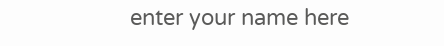enter your name here